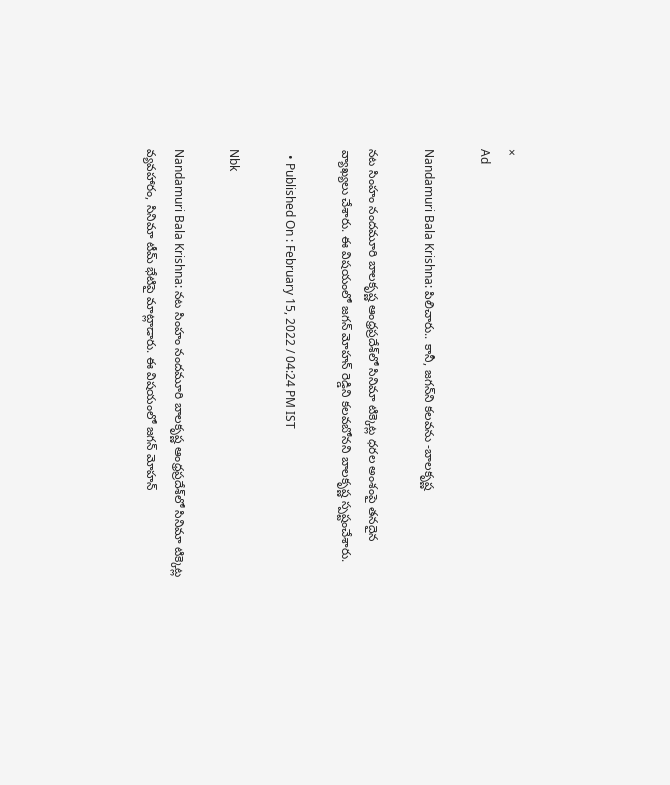×
Ad

Nandamuri Bala Krishna: పిలిచారు.. కానీ, జగన్‌ని కలవను -బాలకృష్ణ

నట సింహం నందమూరి బాలకృష్ణ ఆంధ్రప్రదేశ్‌లో సినిమా టిక్కెట్ల ధరల అంశంపై తనదైన వ్యాఖ్యలు చేశారు. ఈ విషయంలో జగన్ మోహన్ రెడ్డిని కలవబోనని బాలకృష్ణ స్పష్టంచేశారు.

  • Published On : February 15, 2022 / 04:24 PM IST

Nbk

Nandamuri Bala Krishna: నట సింహం నందమూరి బాలకృష్ణ ఆంధ్రప్రదేశ్‌లో సినిమా టిక్కెట్ల వ్యవహారం, సినిమా టీమ్ భేటిపై మాట్లాడారు. ఈ విషయంలో జగన్ మోహన్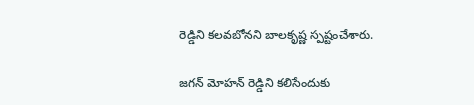రెడ్డిని కలవబోనని బాలకృష్ణ స్పష్టంచేశారు.

జగన్ మోహన్ రెడ్డిని కలిసేందుకు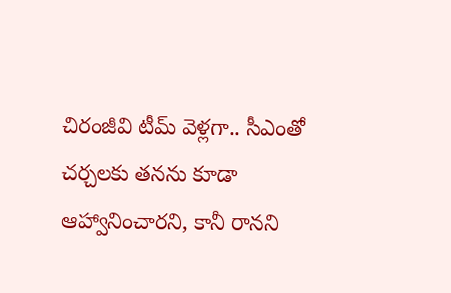చిరంజీవి టీమ్ వెళ్లగా.. సీఎంతో చర్చలకు తనను కూడా ఆహ్వానించారని, కానీ రానని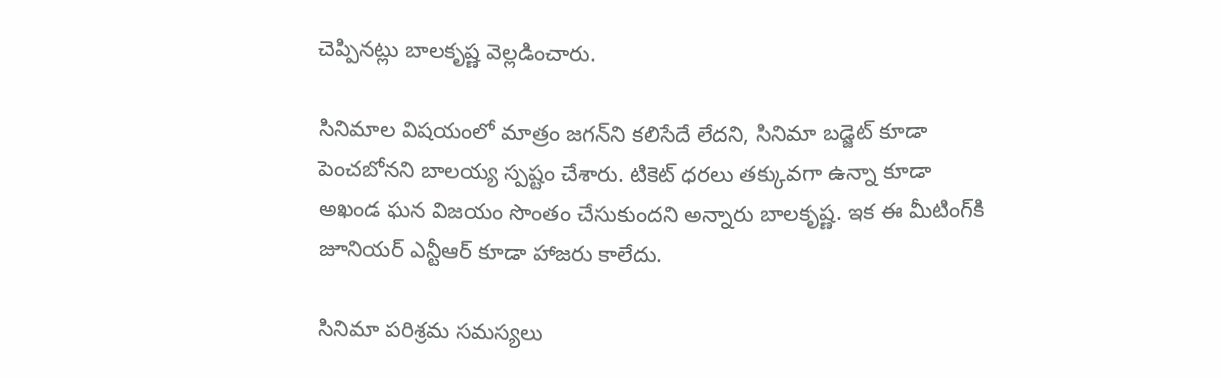చెప్పినట్లు బాలకృష్ణ వెల్లడించారు.

సినిమాల విషయంలో మాత్రం జగన్‌ని కలిసేదే లేదని, సినిమా బడ్జెట్ కూడా పెంచబోనని బాలయ్య స్పష్టం చేశారు. టికెట్ ధరలు తక్కువగా ఉన్నా కూడా అఖండ ఘన విజయం సొంతం చేసుకుందని అన్నారు బాలకృష్ణ. ఇక ఈ మీటింగ్‌కి జూనియర్ ఎన్టీఆర్ కూడా హాజరు కాలేదు.

సినిమా పరిశ్రమ సమస్యలు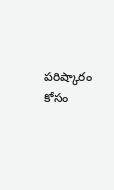పరిష్కారం కోసం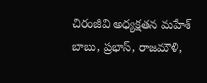చిరంజీవి అధ్యక్షతన మహేశ్ బాబు, ప్రభాస్, రాజమౌళి,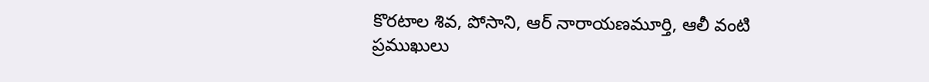కొరటాల శివ, పోసాని, ఆర్ నారాయణమూర్తి, ఆలీ వంటి ప్రముఖులు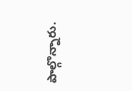పాల్గొన్నారు.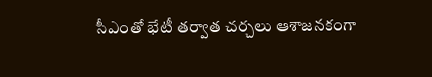సీఎంతో భేటీ తర్వాత చర్చలు ఆశాజనకంగా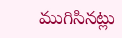ముగిసినట్లు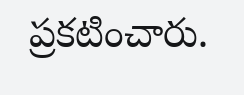ప్రకటించారు.